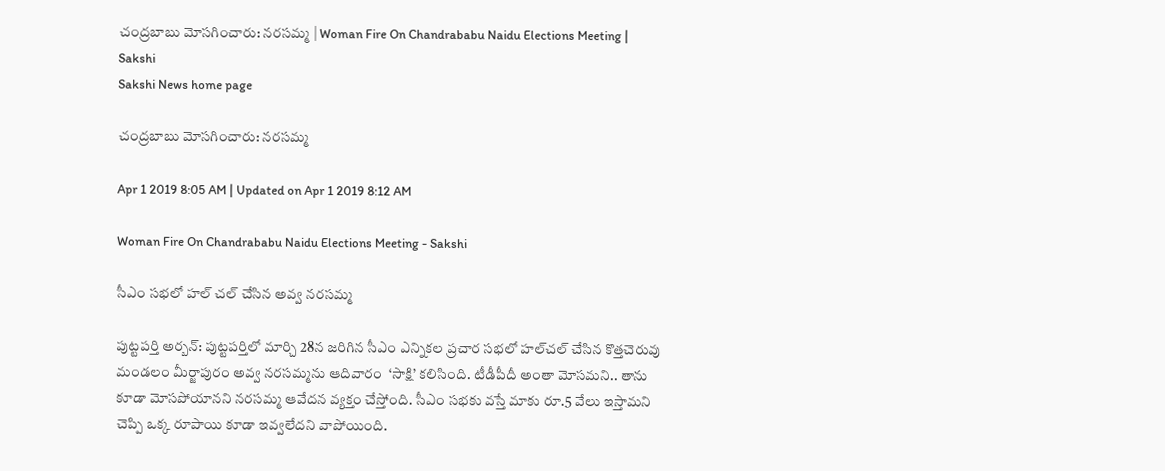చంద్రబాబు మోసగించారు: నరసమ్మ | Woman Fire On Chandrababu Naidu Elections Meeting | Sakshi
Sakshi News home page

చంద్రబాబు మోసగించారు: నరసమ్మ

Apr 1 2019 8:05 AM | Updated on Apr 1 2019 8:12 AM

Woman Fire On Chandrababu Naidu Elections Meeting - Sakshi

సీఎం సభలో హల్‌ చల్‌ చేసిన అవ్వ నరసమ్మ

పుట్టపర్తి అర్బన్‌: పుట్టపర్తిలో మార్చి 28న జరిగిన సీఎం ఎన్నికల ప్రచార సభలో హల్‌చల్‌ చేసిన కొత్తచెరువు మండలం మీర్జాపురం అవ్వ నరసమ్మను ఆదివారం  ‘సాక్షి’ కలిసింది. టీడీపీదీ అంతా మోసమని.. తాను కూడా మోసపోయానని నరసమ్మ ఆవేదన వ్యక్తం చేస్తోంది. సీఎం సభకు వస్తే మాకు రూ.5 వేలు ఇస్తామని చెప్పి ఒక్క రూపాయి కూడా ఇవ్వలేదని వాపోయింది.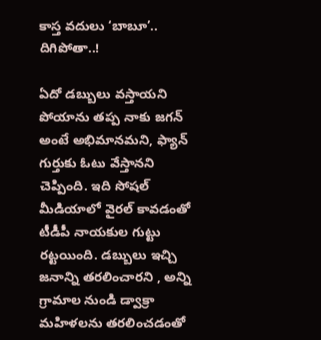కాస్త వదులు ‘బాబూ’.. దిగిపోతా..!

ఏదో డబ్బులు వస్తాయని పోయాను తప్ప నాకు జగన్‌ అంటే అభిమానమని, ఫ్యాన్‌ గుర్తుకు ఓటు వేస్తానని చెప్పింది. ఇది సోషల్‌ మీడియాలో వైరల్‌ కావడంతో టీడీపీ నాయకుల గుట్టు రట్టయింది. డబ్బులు ఇచ్చి జనాన్ని తరలించారని , అన్ని గ్రామాల నుండి డ్వాక్రా మహిళలను తరలించడంతో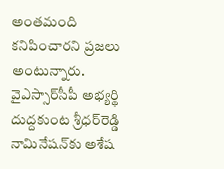అంతమంది కనిపించారని ప్రజలు అంటున్నారు. వైఎస్సార్‌సీపీ అభ్యర్థి దుద్దకుంట శ్రీధర్‌రెడ్డి నామినేషన్‌కు అశేష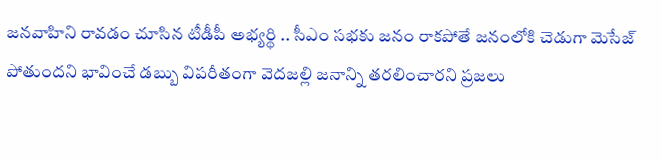జనవాహిని రావడం చూసిన టీడీపీ అభ్యర్థి .. సీఎం సభకు జనం రాకపోతే జనంలోకి చెడుగా మెసేజ్‌ పోతుందని భావించే డబ్బు విపరీతంగా వెదజల్లి జనాన్ని తరలించారని ప్రజలు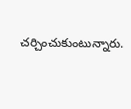చర్చించుకుంటున్నారు.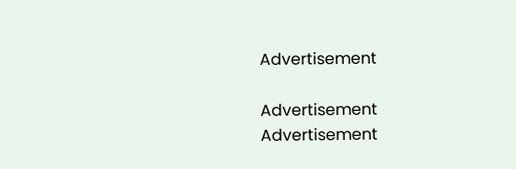Advertisement

Advertisement
Advertisement